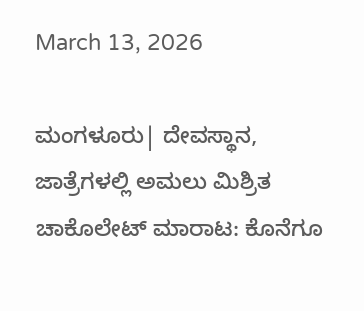March 13, 2026

ಮಂಗಳೂರು| ದೇವಸ್ಥಾನ, ಜಾತ್ರೆಗಳಲ್ಲಿ ಅಮಲು ಮಿಶ್ರಿತ ಚಾಕೊಲೇಟ್ ಮಾರಾಟ: ಕೊನೆಗೂ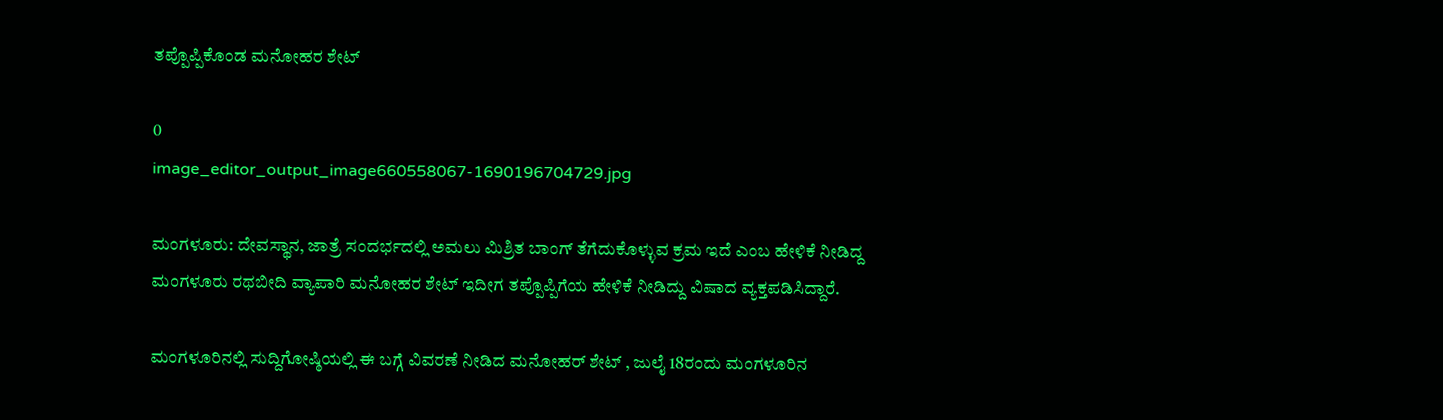ತಪ್ಪೊಪ್ಪಿಕೊಂಡ ಮನೋಹರ ಶೇಟ್

0
image_editor_output_image660558067-1690196704729.jpg

ಮಂಗಳೂರು: ದೇವಸ್ಥಾನ, ಜಾತ್ರೆ ಸಂದರ್ಭದಲ್ಲಿ ಅಮಲು ಮಿಶ್ರಿತ ಬಾಂಗ್‌ ತೆಗೆದುಕೊಳ್ಳುವ ಕ್ರಮ ಇದೆ ಎಂಬ ಹೇಳಿಕೆ ನೀಡಿದ್ದ ಮಂಗಳೂರು ರಥಬೀದಿ ವ್ಯಾಪಾರಿ ಮನೋಹರ ಶೇಟ್ ಇದೀಗ ತಪ್ಪೊಪ್ಪಿಗೆಯ ಹೇಳಿಕೆ ನೀಡಿದ್ದು ವಿಷಾದ ವ್ಯಕ್ತಪಡಿಸಿದ್ದಾರೆ.

ಮಂಗಳೂರಿನಲ್ಲಿ ಸುದ್ದಿಗೋಷ್ಠಿಯಲ್ಲಿ ಈ ಬಗ್ಗೆ ವಿವರಣೆ ನೀಡಿದ ಮನೋಹರ್ ಶೇಟ್ , ಜುಲೈ 18ರಂದು ಮಂಗಳೂರಿನ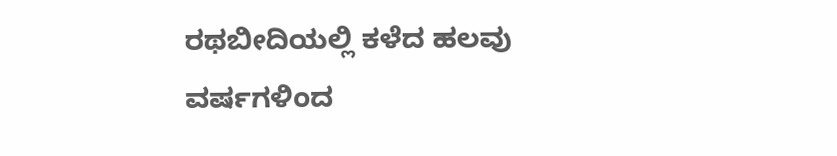ರಥಬೀದಿಯಲ್ಲಿ ಕಳೆದ ಹಲವು ವರ್ಷಗಳಿಂದ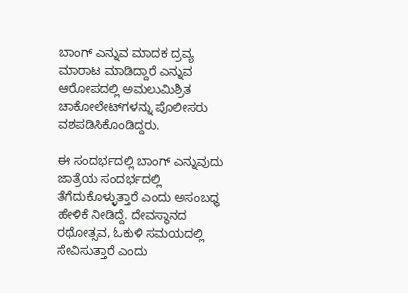ಬಾಂಗ್ ಎನ್ನುವ ಮಾದಕ ದ್ರವ್ಯ ಮಾರಾಟ ಮಾಡಿದ್ದಾರೆ ಎನ್ನುವ ಆರೋಪದಲ್ಲಿ ಅಮಲುಮಿಶ್ರಿತ ಚಾಕೋಲೇಟ್‌ಗಳನ್ನು ಪೊಲೀಸರು ವಶಪಡಿಸಿಕೊಂಡಿದ್ದರು.

ಈ ಸಂದರ್ಭದಲ್ಲಿ ಬಾಂಗ್‌ ಎನ್ನುವುದು ಜಾತ್ರೆಯ ಸಂದರ್ಭದಲ್ಲಿ ತೆಗೆದುಕೊಳ್ಳುತ್ತಾರೆ ಎಂದು ಅಸಂಬಧ್ಧ ಹೇಳಿಕೆ ನೀಡಿದ್ದೆ. ದೇವಸ್ಥಾನದ ರಥೋತ್ಸವ, ಓಕುಳಿ ಸಮಯದಲ್ಲಿ ಸೇವಿಸುತ್ತಾರೆ ಎಂದು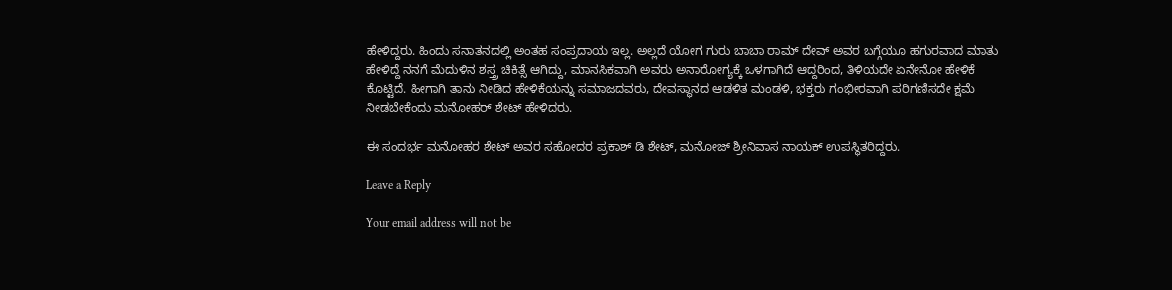ಹೇಳಿದ್ದರು. ಹಿಂದು ಸನಾತನದಲ್ಲಿ ಅಂತಹ ಸಂಪ್ರದಾಯ ಇಲ್ಲ. ಅಲ್ಲದೆ ಯೋಗ ಗುರು ಬಾಬಾ ರಾಮ್‌ ದೇವ್ ಅವರ ಬಗ್ಗೆಯೂ ಹಗುರವಾದ ಮಾತು ಹೇಳಿದ್ದೆ ನನಗೆ ಮೆದುಳಿನ ಶಸ್ತ್ರ ಚಿಕಿತ್ಸೆ ಆಗಿದ್ದು, ಮಾನಸಿಕವಾಗಿ ಅವರು ಅನಾರೋಗ್ಯಕ್ಕೆ ಒಳಗಾಗಿದೆ ಆದ್ದರಿಂದ, ತಿಳಿಯದೇ ಏನೇನೋ ಹೇಳಿಕೆ ಕೊಟ್ಟಿದೆ. ಹೀಗಾಗಿ ತಾನು ನೀಡಿದ ಹೇಳಿಕೆಯನ್ನು ಸಮಾಜದವರು, ದೇವಸ್ಥಾನದ ಆಡಳಿತ ಮಂಡಳಿ, ಭಕ್ತರು ಗಂಭೀರವಾಗಿ ಪರಿಗಣಿಸದೇ ಕ್ಷಮೆ ನೀಡಬೇಕೆಂದು ಮನೋಹರ್‌ ಶೇಟ್ ಹೇಳಿದರು.

ಈ ಸಂದರ್ಭ ಮನೋಹರ ಶೇಟ್ ಅವರ ಸಹೋದರ ಪ್ರಕಾಶ್ ಡಿ ಶೇಟ್‌, ಮನೋಜ್‌ ಶ್ರೀನಿವಾಸ ನಾಯಕ್‌ ಉಪಸ್ಥಿತರಿದ್ದರು.

Leave a Reply

Your email address will not be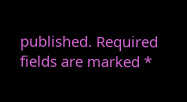published. Required fields are marked *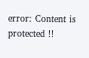error: Content is protected !!